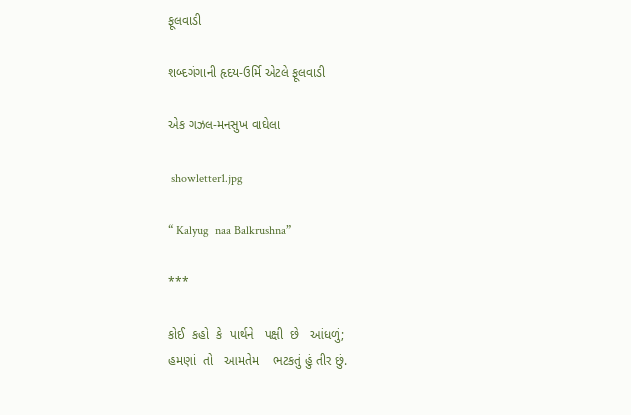ફૂલવાડી

શબ્દગંગાની હૃદય-ઉર્મિ એટલે ફૂલવાડી

એક ગઝલ-મનસુખ વાઘેલા

 showletter1.jpg

“ Kalyug  naa Balkrushna”

***

કોઈ  કહો  કે  પાર્થને   પક્ષી  છે   આંધળું;
હમણાં  તો   આમતેમ    ભટકતું હું તીર છું.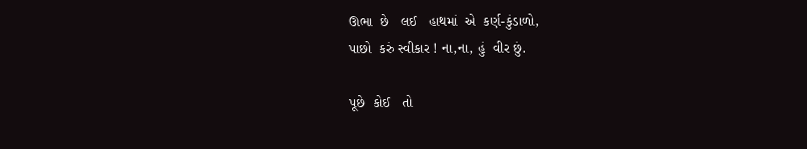ઊભા  છે   લઈ   હાથમાં  એ  કર્ણ-કુંડાળો,
પાછો  કરું સ્વીકાર ! ના,ના, હું  વીર છું.

પૂછે  કોઈ   તો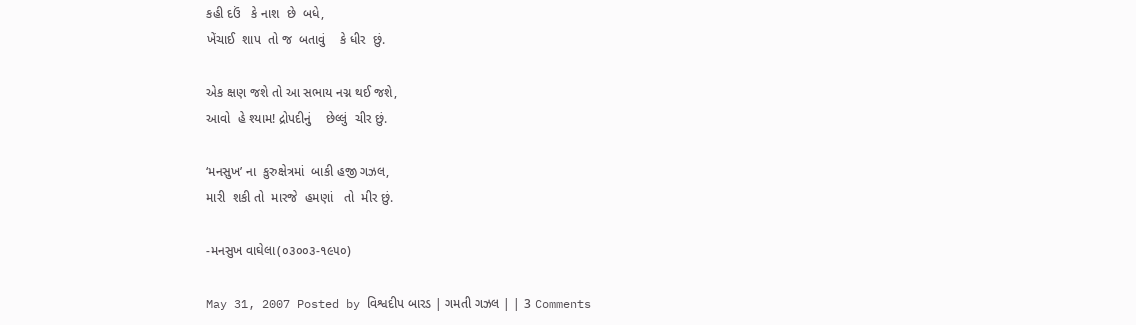કહી દઉં   કે નાશ  છે  બધે,
ખેંચાઈ  શાપ  તો જ  બતાવું    કે ધીર  છું.

એક ક્ષણ જશે તો આ સભાય નગ્ન થઈ જશે,
આવો  હે શ્યામ! દ્રોપદીનું    છેલ્લું  ચીર છું.

‘મનસુખ’ ના  કુરુક્ષેત્રમાં  બાકી હજી ગઝલ,
મારી  શકી તો  મારજે  હમણાં   તો  મીર છું.

-મનસુખ વાઘેલા(૦૩૦૦૩-૧૯૫૦)

May 31, 2007 Posted by વિશ્વદીપ બારડ | ગમતી ગઝલ | | 3 Comments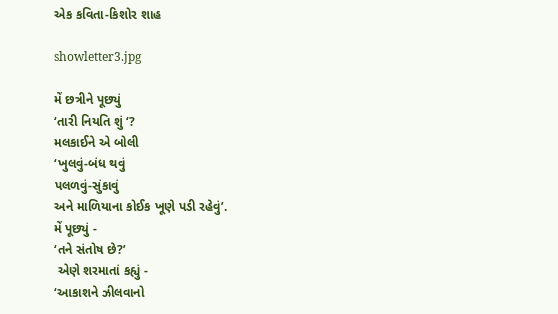એક કવિતા-કિશોર શાહ

showletter3.jpg

મેં છત્રીને પૂછ્યું
‘તારી નિયતિ શું ‘?
મલકાઈને એ બોલી
‘ખુલવું-બંધ થવું
પલળવું-સુંકાવું
અને માળિયાના કોઈક ખૂણે પડી રહેવું’.
મેં પૂછ્યું -
‘તને સંતોષ છે?’
 એણે શરમાતાં કહ્યું -
‘આકાશને ઝીલવાનો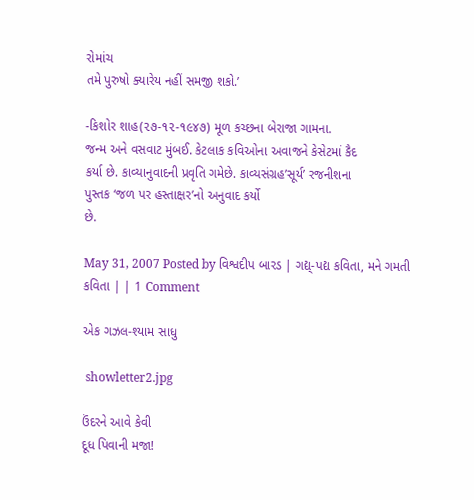રોમાંચ
તમે પુરુષો ક્યારેય નહીં સમજી શકો.’

-કિશોર શાહ(૨૭-૧૨-૧૯૪૭) મૂળ કચ્છના બેરાજા ગામના.
જન્મ અને વસવાટ મુંબઈ. કેટલાક કવિઓના અવાજને કેસેટમાં કૈદ
કર્યા છે. કાવ્યાનુવાદની પ્રવૃતિ ગમેછે. કાવ્યસંગ્રહ’સૂર્ય’ રજનીશના
પુસ્તક ‘જળ પર હસ્તાક્ષર’નો અનુવાદ કર્યો
છે.

May 31, 2007 Posted by વિશ્વદીપ બારડ | ગદ્ય્-પદ્ય કવિતા, મને ગમતી કવિતા | | 1 Comment

એક ગઝલ-શ્યામ સાધુ

 showletter2.jpg

ઉંદરને આવે કેવી
દૂધ પિવાની મજા!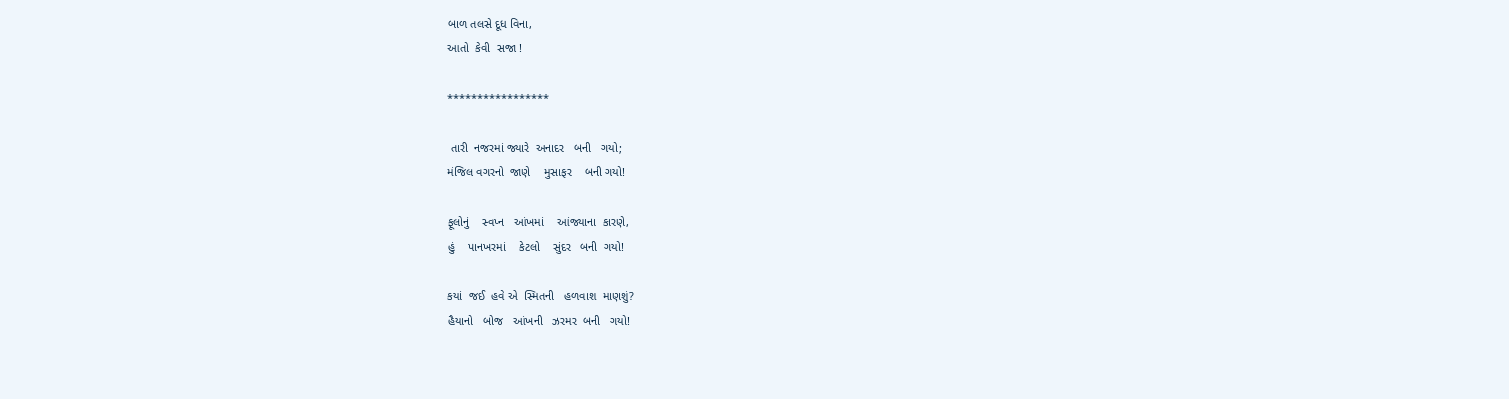બાળ તલસે દૂધ વિના,
આતો  કેવી  સજા !

*****************

 તારી  નજરમાં જ્યારે  અનાદર   બની   ગયો;
મંજિલ વગરનો  જાણે    મુસાફર    બની ગયો!

ફૂલોનું    સ્વપ્ન   આંખમાં    આંજ્યાના  કારણે,
હું    પાનખરમાં    કેટલો    સુંદર   બની  ગયો!

કયાં  જઈ  હવે એ  સ્મિતની   હળવાશ  માણશું?
હૈયાનો   બોજ   આંખની   ઝરમર  બની   ગયો!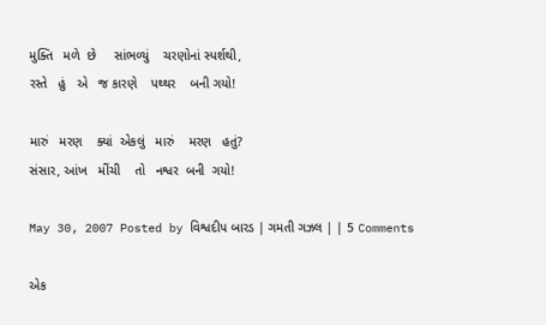મુક્તિ   મળે  છે     સાંભળ્યું    ચરણોનાં સ્પર્શથી,
રસ્તે   હું   એ   જ કારણે    પથ્થર    બની ગયો!

મારું   મરણ    ક્યાં  એકલું   મારું    મરણ   હતું?
સંસાર, આંખ   મીંચી    તો   નશ્વર  બની  ગયો!

May 30, 2007 Posted by વિશ્વદીપ બારડ | ગમતી ગઝલ | | 5 Comments

એક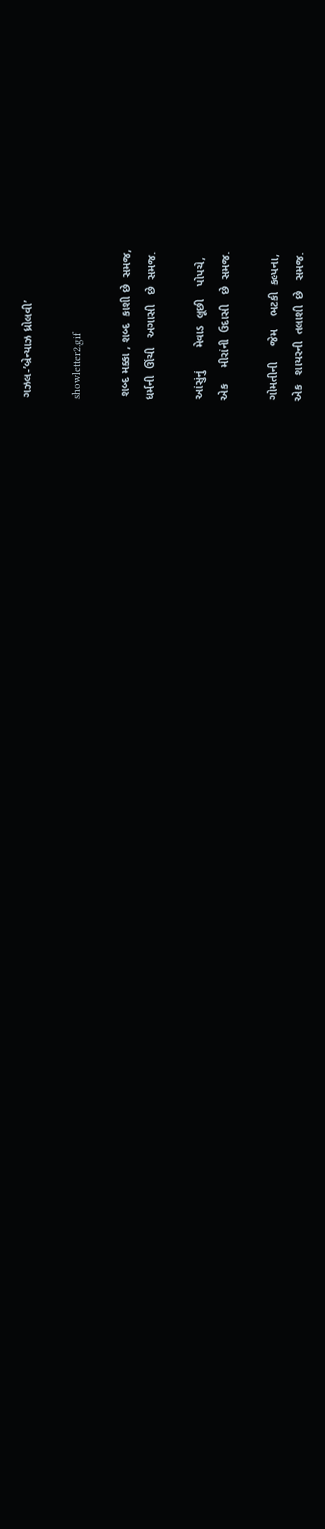ગઝલ-’બ્રેન્યાઝ ધ્રોલવી’

showletter2.gif

 શબ્દ મક્કા , શબ્દ  કાશી છે  સમજ,
ધર્મની  ઊંચી   અગાસી   છે  સમજ.

આંસુંનું       મેવાડ  લૂછી    પોપચે,
એક     મીરાંની  ઉદાસી   છે  સમજ.

ગોમતીની     જેમ    ભટકી  કલ્પના,
એક   શાયરની  તલાશી  છે   સમજ.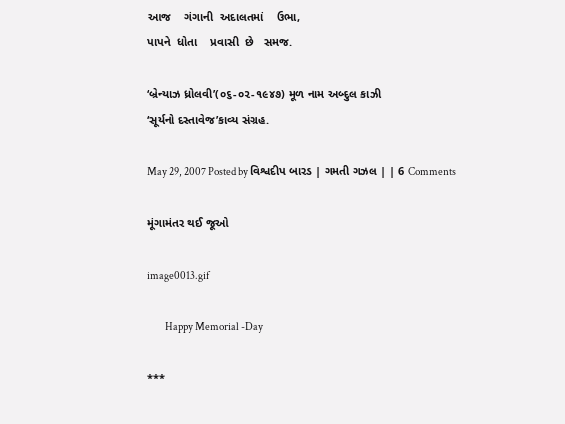આજ    ગંગાની  અદાલતમાં    ઉભા,
પાપને  ધોતા    પ્રવાસી  છે   સમજ.

‘બ્રેન્યાઝ ધ્રોલવી’(૦૬-૦૨-૧૯૪૭) મૂળ નામ અબ્દુલ કાઝી
‘સૂર્યનો દસ્તાવેજ’કાવ્ય સંગ્રહ.

May 29, 2007 Posted by વિશ્વદીપ બારડ | ગમતી ગઝલ | | 6 Comments

મૂંગામંતર થઈ જૂઓ

image0013.gif

         Happy Memorial -Day

***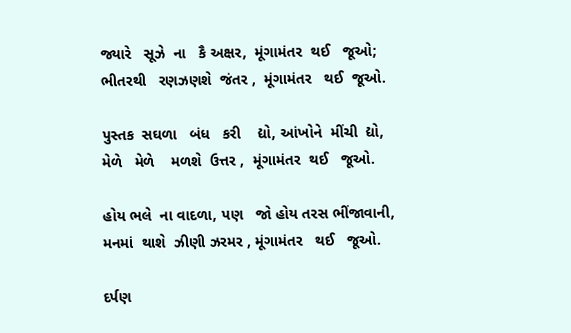જ્યારે   સૂઝે  ના   કૈ અક્ષર,  મૂંગામંતર  થઈ   જૂઓ;
ભીતરથી   રણઝણશે  જંતર ,  મૂંગામંતર   થઈ  જૂઓ.

પુસ્તક  સઘળા   બંધ   કરી    દ્યો, આંખોને  મીંચી  દ્યો,
મેળે   મેળે    મળશે  ઉત્તર ,  મૂંગામંતર  થઈ   જૂઓ.

હોય ભલે  ના વાદળા, પણ   જો હોય તરસ ભીંજાવાની,
મનમાં  થાશે  ઝીણી ઝરમર , મૂંગામંતર   થઈ   જૂઓ.

દર્પણ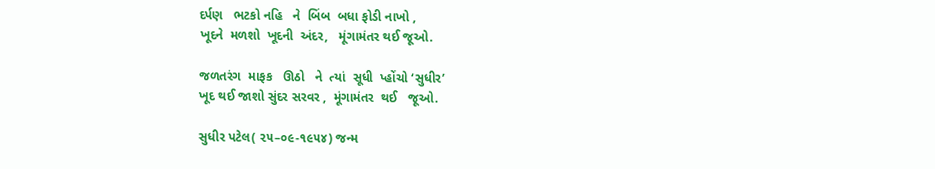દર્પણ   ભટકો નહિ   ને  બિંબ  બધા ફોડી નાખો ,
ખૂદને  મળશો  ખૂદની  અંદર,   મૂંગામંતર થઈ જૂઓ.

જળતરંગ  માફક   ઊઠો   ને  ત્યાં  સૂધી  પ્હોંચો ‘સુધીર’
ખૂદ થઈ જાશો સુંદર સરવર ,  મૂંગામંતર  થઈ   જૂઓ.

સુધીર પટેલ( ૨૫–૦૯-૧૯૫૪) જન્મ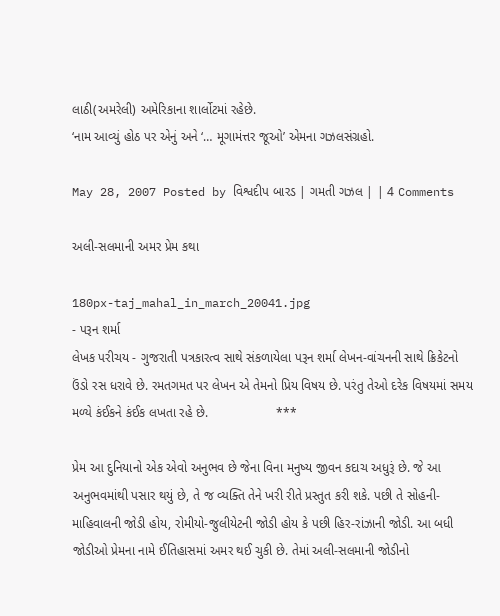લાઠી(અમરેલી) અમેરિકાના શાર્લોટમાં રહેછે.
‘નામ આવ્યું હોઠ પર એનું અને ‘… મૂગામંત્તર જૂઓ’ એમના ગઝલસંગ્રહો.

May 28, 2007 Posted by વિશ્વદીપ બારડ | ગમતી ગઝલ | | 4 Comments

અલી-સલમાની અમર પ્રેમ કથા

180px-taj_mahal_in_march_20041.jpg
- પરૂન શર્મા
લેખક પરીચય - ગુજરાતી પત્રકારત્વ સાથે સંકળાયેલા પરૂન શર્મા લેખન-વાંચનની સાથે ક્રિકેટનો ઉંડો રસ ધરાવે છે. રમતગમત પર લેખન એ તેમનો પ્રિય વિષય છે. પરંતુ તેઓ દરેક વિષયમાં સમય મળ્યે કંઈકને કંઈક લખતા રહે છે.                   ***

પ્રેમ આ દુનિયાનો એક એવો અનુભવ છે જેના વિના મનુષ્ય જીવન કદાચ અધુરૂં છે. જે આ અનુભવમાંથી પસાર થયું છે, તે જ વ્યક્તિ તેને ખરી રીતે પ્રસ્તુત કરી શકે. પછી તે સોહની-માહિવાલની જોડી હોય, રોમીયો-જુલીયેટની જોડી હોય કે પછી હિર-રાંઝાની જોડી. આ બધી જોડીઓ પ્રેમના નામે ઈતિહાસમાં અમર થઈ ચુકી છે. તેમાં અલી-સલમાની જોડીનો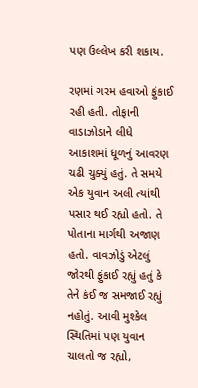પણ ઉલ્લેખ કરી શકાય.

રણમાં ગરમ હવાઓ ફુંકાઈ રહી હતી. તોફાની વાડાઝોડાને લીધે આકાશમાં ધૂળનું આવરણ ચઢી ચુક્યું હતું. તે સમયે એક યુવાન અલી ત્યાંથી પસાર થઈ રહ્યો હતો. તે પોતાના માર્ગથી અજાણ હતો. વાવઝોડું એટલું જોરથી ફુંકાઈ રહ્યું હતું કે તેને કંઈ જ સમજાઈ રહ્યું નહોતું. આવી મુશ્કેલ સ્થિતિમાં પણ યુવાન ચાલતો જ રહ્યો,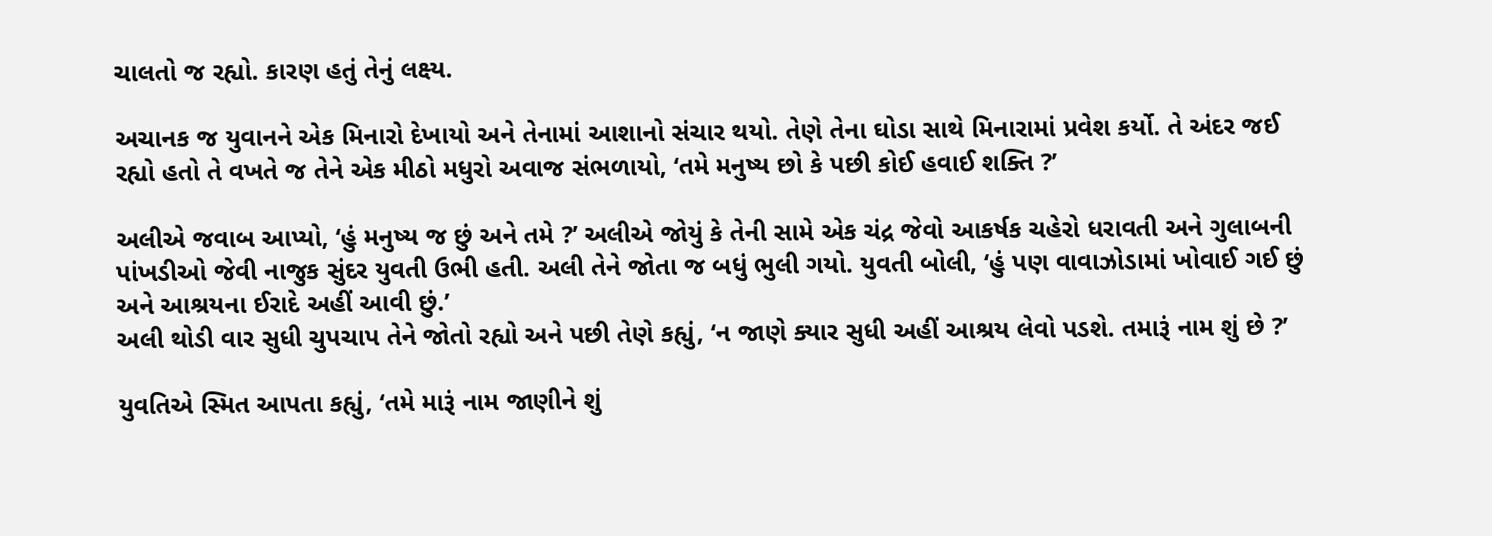ચાલતો જ રહ્યો. કારણ હતું તેનું લક્ષ્ય.

અચાનક જ યુવાનને એક મિનારો દેખાયો અને તેનામાં આશાનો સંચાર થયો. તેણે તેના ઘોડા સાથે મિનારામાં પ્રવેશ કર્યો. તે અંદર જઈ રહ્યો હતો તે વખતે જ તેને એક મીઠો મધુરો અવાજ સંભળાયો, ‘તમે મનુષ્ય છો કે પછી કોઈ હવાઈ શક્તિ ?’

અલીએ જવાબ આપ્યો, ‘હું મનુષ્ય જ છું અને તમે ?’ અલીએ જોયું કે તેની સામે એક ચંદ્ર જેવો આકર્ષક ચહેરો ધરાવતી અને ગુલાબની પાંખડીઓ જેવી નાજુક સુંદર યુવતી ઉભી હતી. અલી તેને જોતા જ બધું ભુલી ગયો. યુવતી બોલી, ‘હું પણ વાવાઝોડામાં ખોવાઈ ગઈ છું અને આશ્રયના ઈરાદે અહીં આવી છું.’
અલી થોડી વાર સુધી ચુપચાપ તેને જોતો રહ્યો અને પછી તેણે કહ્યું, ‘ન જાણે ક્યાર સુધી અહીં આશ્રય લેવો પડશે. તમારૂં નામ શું છે ?’

યુવતિએ સ્મિત આપતા કહ્યું, ‘તમે મારૂં નામ જાણીને શું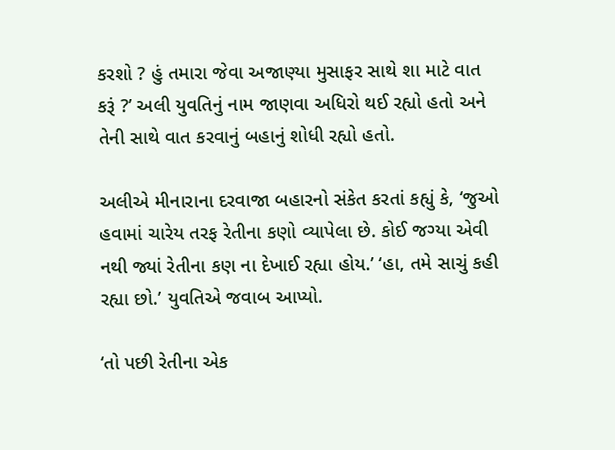કરશો ? હું તમારા જેવા અજાણ્યા મુસાફર સાથે શા માટે વાત કરૂં ?’ અલી યુવતિનું નામ જાણવા અધિરો થઈ રહ્યો હતો અને તેની સાથે વાત કરવાનું બહાનું શોધી રહ્યો હતો.

અલીએ મીનારાના દરવાજા બહારનો સંકેત કરતાં કહ્યું કે, ‘જુઓ હવામાં ચારેય તરફ રેતીના કણો વ્યાપેલા છે. કોઈ જગ્યા એવી નથી જ્યાં રેતીના કણ ના દેખાઈ રહ્યા હોય.’ ‘હા, તમે સાચું કહી રહ્યા છો.’ યુવતિએ જવાબ આપ્યો.

‘તો પછી રેતીના એક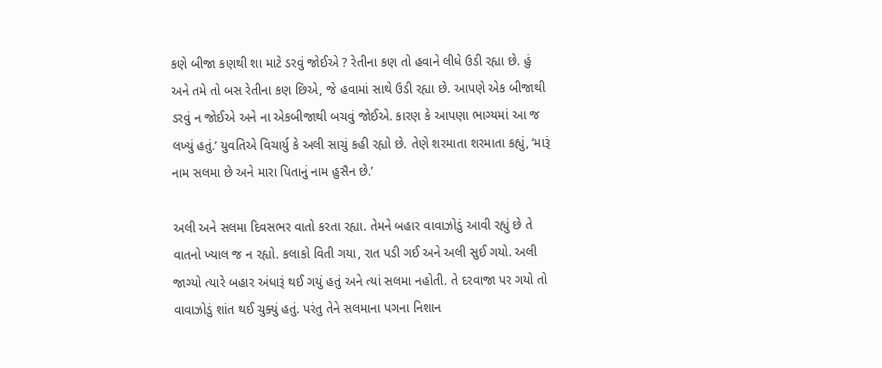કણે બીજા કણથી શા માટે ડરવું જોઈએ ? રેતીના કણ તો હવાને લીધે ઉડી રહ્યા છે. હું અને તમે તો બસ રેતીના કણ છિએ, જે હવામાં સાથે ઉડી રહ્યા છે. આપણે એક બીજાથી ડરવું ન જોઈએ અને ના એકબીજાથી બચવું જોઈએ. કારણ કે આપણા ભાગ્યમાં આ જ લખ્યું હતું.’ યુવતિએ વિચાર્યુ કે અલી સાચું કહી રહ્યો છે. તેણે શરમાતા શરમાતા કહ્યું, ‘મારૂં નામ સલમા છે અને મારા પિતાનું નામ હુસૈન છે.’

અલી અને સલમા દિવસભર વાતો કરતા રહ્યા. તેમને બહાર વાવાઝોડું આવી રહ્યું છે તે વાતનો ખ્યાલ જ ન રહ્યો. કલાકો વિતી ગયા, રાત પડી ગઈ અને અલી સુઈ ગયો. અલી જાગ્યો ત્યારે બહાર અંધારૂં થઈ ગયું હતું અને ત્યાં સલમા નહોતી. તે દરવાજા પર ગયો તો વાવાઝોડું શાંત થઈ ચુક્યું હતું. પરંતુ તેને સલમાના પગના નિશાન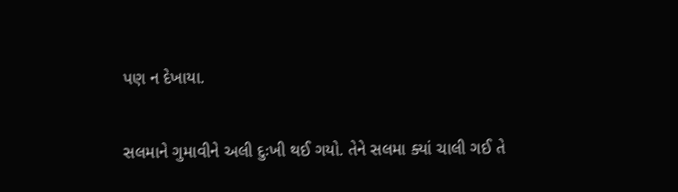પણ ન દેખાયા.

સલમાને ગુમાવીને અલી દુઃખી થઈ ગયો. તેને સલમા ક્યાં ચાલી ગઈ તે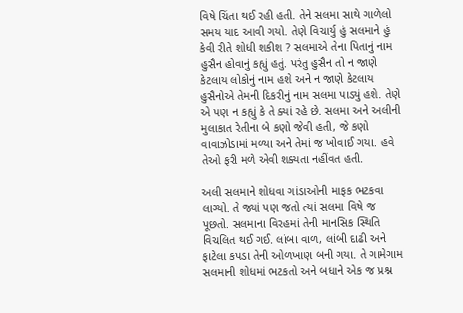વિષે ચિંતા થઈ રહી હતી. તેને સલમા સાથે ગાળેલો સમય યાદ આવી ગયો. તેણે વિચાર્યુ હું સલમાને હું કેવી રીતે શોધી શકીશ ? સલમાએ તેના પિતાનું નામ હુસૈન હોવાનું કહ્યું હતું. પરંતુ હુસૈન તો ન જાણે કેટલાય લોકોનું નામ હશે અને ન જાણે કેટલાય હુસૈનોએ તેમની દિકરીનું નામ સલમા પાડ્યું હશે. તેણે એ પણ ન કહ્યું કે તે ક્યાં રહે છે. સલમા અને અલીની મુલાકાત રેતીના બે કણો જેવી હતી, જે કણો વાવાઝોડામાં મળ્યા અને તેમાં જ ખોવાઈ ગયા. હવે તેઓ ફરી મળે એવી શક્યતા નહીંવત હતી.

અલી સલમાને શોધવા ગાંડાઓની માફક ભટકવા લાગ્યો. તે જ્યાં પણ જતો ત્યાં સલમા વિષે જ પૂછતો. સલમાના વિરહમાં તેની માનસિક સ્થિતિ વિચલિત થઈ ગઈ. લાંબા વાળ, લાંબી દાઢી અને ફાટેલા કપડા તેની ઓળખાણ બની ગયા. તે ગામેગામ સલમાની શોધમાં ભટકતો અને બધાને એક જ પ્રશ્ન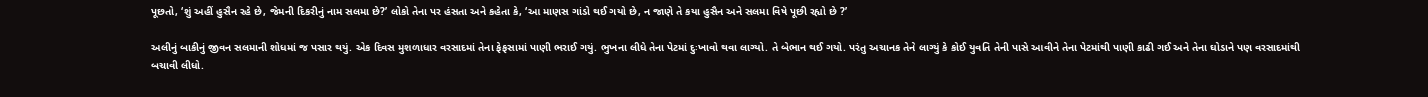પૂછતો, ‘શું અહીં હુસૈન રહે છે, જેમની દિકરીનું નામ સલમા છે?’ લોકો તેના પર હંસતા અને કહેતા કે, ‘આ માણસ ગાંડો થઈ ગયો છે, ન જાણે તે કયા હુસૈન અને સલમા વિષે પૂછી રહ્યો છે ?’

અલીનું બાકીનું જીવન સલમાની શોધમાં જ પસાર થયું. એક દિવસ મુશળાધાર વરસાદમાં તેના ફેફસામાં પાણી ભરાઈ ગયું. ભુખના લીધે તેના પેટમાં દુઃખાવો થવા લાગ્યો. તે બેભાન થઈ ગયો. પરંતુ અચાનક તેને લાગ્યું કે કોઈ યુવતિ તેની પાસે આવીને તેના પેટમાંથી પાણી કાઢી ગઈ અને તેના ઘોડાને પણ વરસાદમાંથી બચાવી લીધો.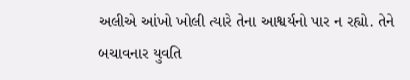અલીએ આંખો ખોલી ત્યારે તેના આશ્વર્યનો પાર ન રહ્યો. તેને બચાવનાર યુવતિ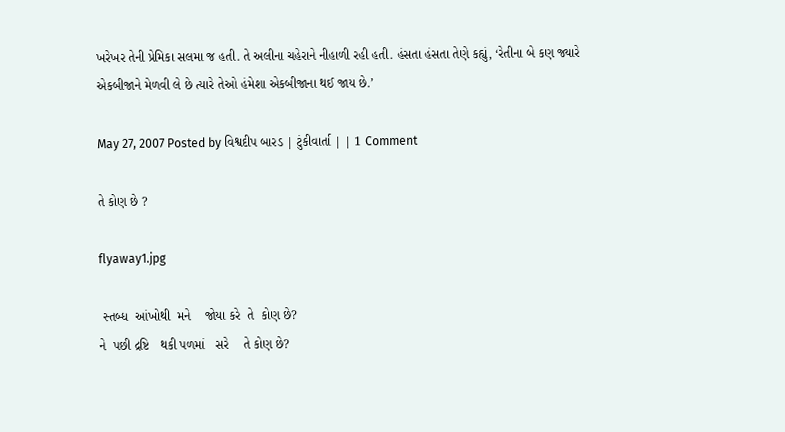ખરેખર તેની પ્રેમિકા સલમા જ હતી. તે અલીના ચહેરાને નીહાળી રહી હતી. હંસતા હંસતા તેણે કહ્યું, ‘રેતીના બે કણ જ્યારે એકબીજાને મેળવી લે છે ત્યારે તેઓ હંમેશા એકબીજાના થઈ જાય છે.’

May 27, 2007 Posted by વિશ્વદીપ બારડ | ટુંકીવાર્તા | | 1 Comment

તે કોણ છે ?

flyaway1.jpg

 સ્તબ્ધ  આંખોથી  મને    જોયા કરે  તે  કોણ છે?
ને  પછી દ્રષ્ટિ   થકી પળમાં   સરે    તે કોણ છે?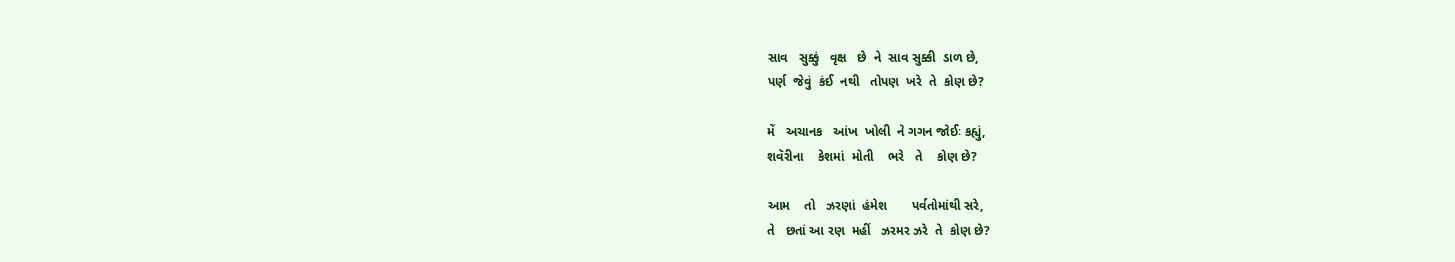સાવ   સુક્કું   વૃક્ષ   છે  ને  સાવ સુક્કી  ડાળ છે,
પર્ણ  જેવું  કંઈ  નથી   તોપણ  ખરે  તે  કોણ છે?

મેં   અચાનક   આંખ  ખોલી  ને ગગન જોઈઃ કહ્યું,
શવૅરીના    કેશમાં  મોતી    ભરે   તે    કોણ છે?

આમ    તો   ઝરણાં  હંમેશ       પર્વતોમાંથી સરે,
તે   છતાં આ રણ  મહીં   ઝરમર ઝરે  તે  કોણ છે?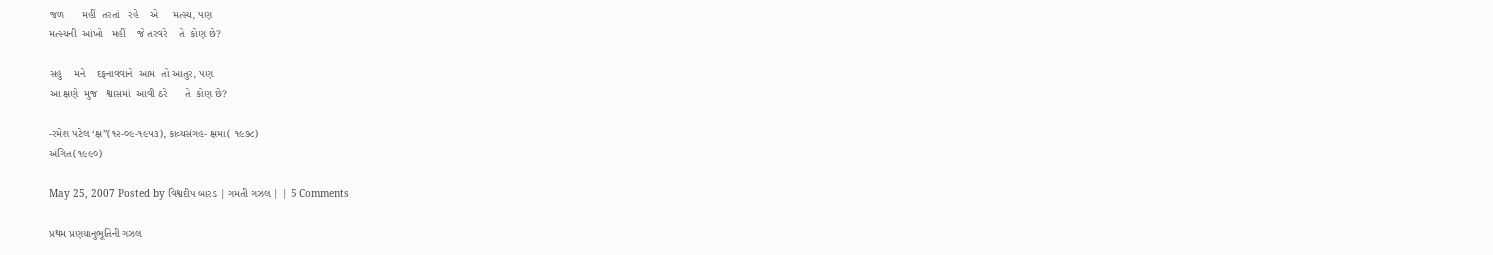જળ      મહીં  તરતાં   રહે    એ     મત્સ્ય, પણ
મત્સ્યની  આંખો   મહીં    જે તરવરે    તે  કોણ છે?

સહુ    મને    દફનાવવાને  આમ  તો આતુર, પણ
આ ક્ષણે  મુજ   શ્વાસમાં  આવી ઠરે      તે  કોણ છે?

-રમેશ પટેલ ‘ક્ષ”(૧૨-૦૯-૧૯૫૩), કાવ્યસંગહ- ક્ષમા( ૧૯૭૮)
અંગિત(૧૯૯૦)

May 25, 2007 Posted by વિશ્વદીપ બારડ | ગમતી ગઝલ | | 5 Comments

પ્રથમ પ્રણયાનુભૂતિની ગઝલ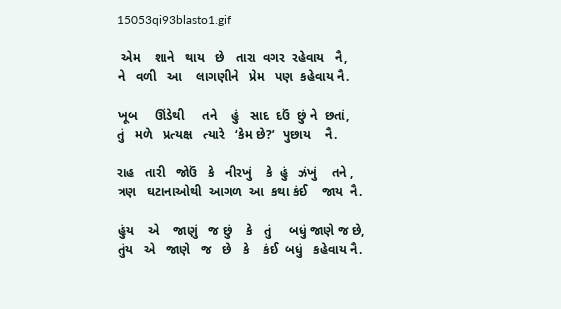15053qi93blasto1.gif

 એમ    શાને   થાય   છે   તારા  વગર  રહેવાય   નૈ,
ને   વળી   આ    લાગણીને   પ્રેમ   પણ  કહેવાય નૈ.

ખૂબ     ઊંડેથી     તને    હું   સાદ  દઉં  છું ને  છતાં,
તું   મળે   પ્રત્યક્ષ   ત્યારે   ‘કેમ છે?’  પુછાય    નૈ.

રાહ   તારી   જોઉં   કે   નીરખું    કે  હું   ઝંખું    તને ,
ત્રણ   ઘટાનાઓથી  આગળ  આ  કથા કંઈ    જાય  નૈ.

હુંય    એ    જાણું   જ છું    કે   તું     બધું જાણે જ છે,
તુંય   એ   જાણે   જ   છે   કે    કંઈ  બધું   કહેવાય નૈ.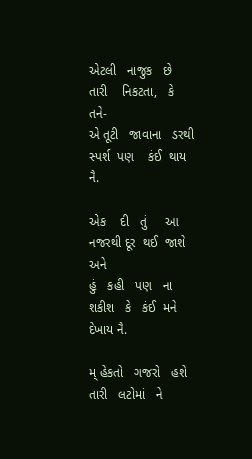એટલી   નાજુક   છે    તારી    નિકટતા,   કે   તને-
એ તૂટી   જાવાના   ડરથી  સ્પર્શ  પણ    કંઈ  થાય નૈ.

એક    દી   તું     આ    નજરથી દૂર  થઈ  જાશે  અને
હું   કહી   પણ   ના શકીશ   કે   કંઈ  મને    દેખાય નૈ.

મ્ હેકતો   ગજરો   હશે    તારી   લટોમાં   ને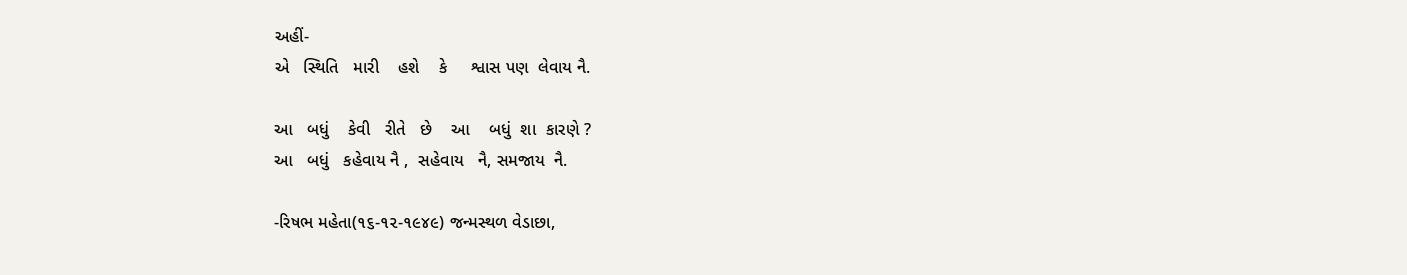અહીં-
એ   સ્થિતિ   મારી    હશે    કે     શ્વાસ પણ  લેવાય નૈ.

આ   બધું    કેવી   રીતે   છે    આ    બધું  શા  કારણે ?
આ   બધું   કહેવાય નૈ ,  સહેવાય   નૈ, સમજાય  નૈ.

-રિષભ મહેતા(૧૬-૧૨-૧૯૪૯) જન્મસ્થળ વેડાછા,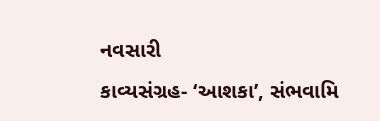નવસારી
કાવ્યસંગ્રહ- ‘આશકા’, સંભવામિ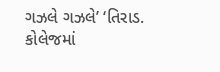ગઝલે ગઝલે’ ‘તિરાડ.
કોલેજમાં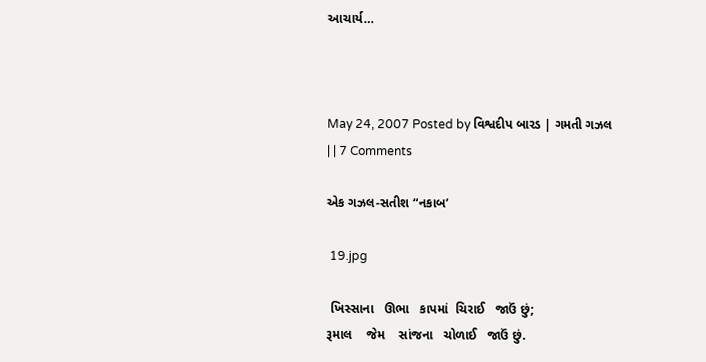આચાર્ય…



May 24, 2007 Posted by વિશ્વદીપ બારડ | ગમતી ગઝલ | | 7 Comments

એક ગઝલ-સતીશ “નકાબ’

 19.jpg

 ખિસ્સાના   ઊભા   કાપમાં  ચિરાઈ   જાઉં છું;
રૂમાલ    જેમ    સાંજના   ચોળાઈ   જાઉં છું.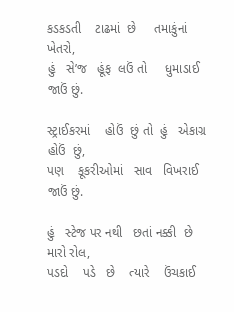કડકડતી    ટાઢમાં  છે     તમાકુંનાં    ખેતરો,
હું   સે’જ   હૂંફ  લઉં તો     ધુમાડાઈ  જાઉં છું.

સ્ટ્રાઈકરમાં    હોઉં  છું તો  હું   એકાગ્ર હોઉં  છું,
પણ    કૂકરીઓમાં   સાવ   વિખરાઈ  જાઉં છું.

હું   સ્ટેજ પર નથી   છતાં નક્કી  છે મારો રોલ,
પડદો    પડે   છે    ત્યારે    ઉંચકાઈ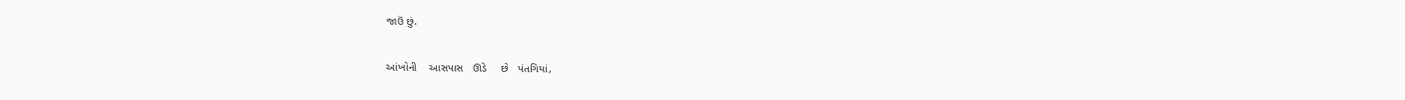જાઉં છું.

આંખોની    આસપાસ   ઊડે     છે   પંતગિયાં,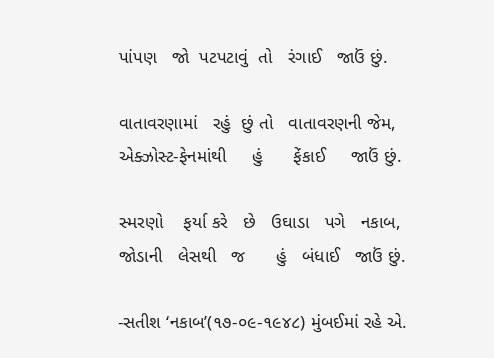પાંપણ   જો  પટપટાવું  તો   રંગાઈ   જાઉં છું.

વાતાવરણામાં   રહું  છું તો   વાતાવરણની જેમ,
એક્ઝોસ્ટ-ફેનમાંથી     હું      ફેંકાઈ     જાઉં છું.

સ્મરણો    ફર્યા કરે   છે   ઉઘાડા   પગે   નકાબ,
જોડાની   લેસથી   જ      હું   બંધાઈ   જાઉં છું.

-સતીશ ‘નકાબ’(૧૭-૦૯-૧૯૪૮) મુંબઈમાં રહે એ.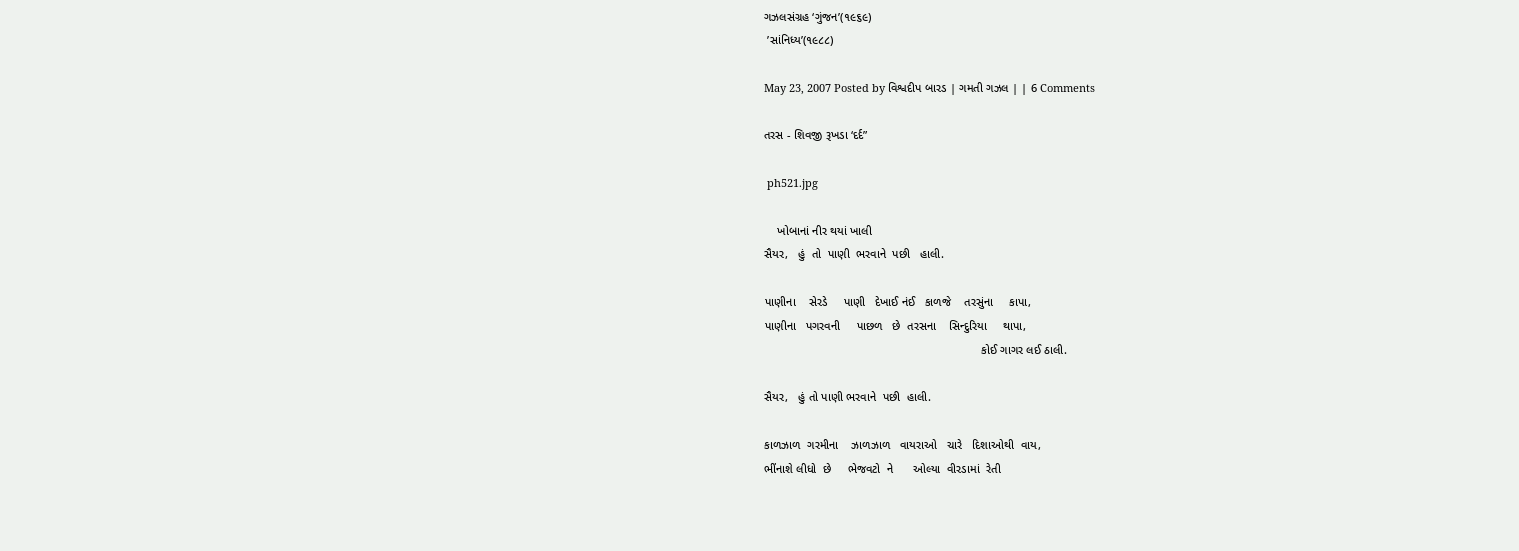ગઝલસંગ્રહ ‘ગુંજન’(૧૯૬૯)
 ’સાંનિધ્ય’(૧૯૮૮)

May 23, 2007 Posted by વિશ્વદીપ બારડ | ગમતી ગઝલ | | 6 Comments

તરસ - શિવજી રૂખડા ‘દર્દ”

 ph521.jpg

    ખોબાનાં નીર થયાં ખાલી
સૈયર,   હું  તો  પાણી  ભરવાને  પછી   હાલી.

પાણીના    સેરડે     પાણી   દેખાઈ નંઈ   કાળજે    તરસુંના     કાપા,
પાણીના   પગરવની     પાછળ   છે  તરસના    સિન્દુરિયા     થાપા,
                                                                  કોઈ ગાગર લઈ ઠાલી.

સૈયર,   હું તો પાણી ભરવાને  પછી  હાલી.

કાળઝાળ  ગરમીના    ઝાળઝાળ   વાયરાઓ   ચારે   દિશાઓથી  વાય,
ભીંનાશે લીધો  છે     ભેજવટો  ને      ઓલ્યા  વીરડામાં  રેતી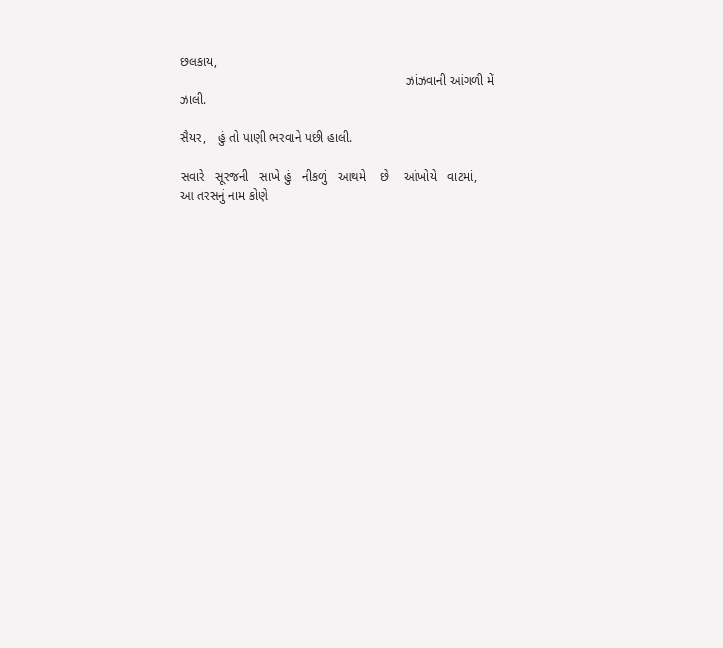છલકાય,
                                                               ઝાંઝવાની આંગળી મેં ઝાલી.

સૈયર,   હું તો પાણી ભરવાને પછી હાલી.

સવારે   સૂરજની   સાખે હું   નીકળું   આથમે    છે    આંખોયે   વાટમાં,
આ તરસનું નામ કોણે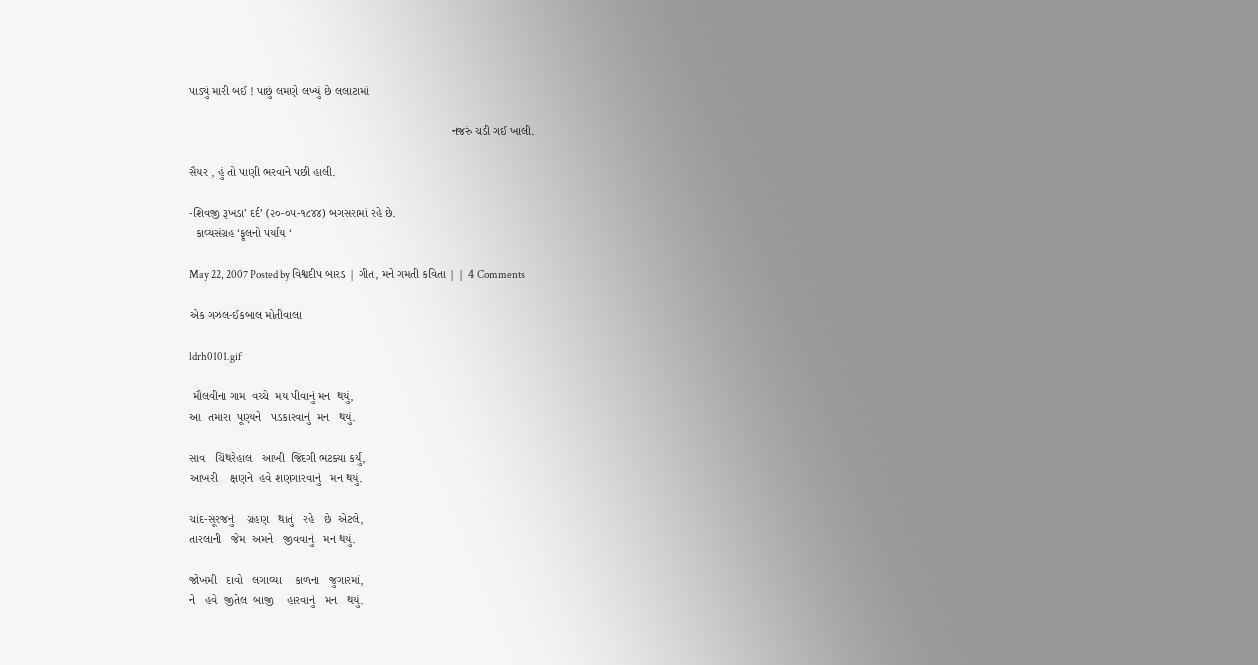પાડ્યું મારી બઈ ! પાછું લમણે લખ્યું છે લલાટામાં

                                                                                નજરું ચડી ગઈ ખાલી.

સૈયર , હું તો પાણી ભરવાને પછી હાલી.

-શિવજી રૂખડા’ દર્દ’ (૨૦-૦૫-૧૮૪૪) બગસરામાં રહે છે.
  કાવ્યસંગ્રહ ‘ફૂલનો પર્યાય ‘

May 22, 2007 Posted by વિશ્વદીપ બારડ | ગીત, મને ગમતી કવિતા | | 4 Comments

એક ગઝલ-ઈકબાલ મોતીવાલા

ldrh0101.gif

 મૌલવીના ગામ  વચ્ચે  મય પીવાનું મન  થયું,
આ  તમારા  પૂણ્યને   પડકારવાનું  મન   થયું.

સાવ   ચિંથરેહાલ   આખી  જિંદગી ભટક્યા કર્યું,
આખરી    ક્ષણને  હવે શણગારવાનું   મન થયું.

ચાંદ-સૂરજનું    ગ્રહણ   થાતું   રહે   છે  એટલે,
તારલાની   જેમ  અમને   જીવવાનું   મન થયું.

જોખમી   દાવો   લગાવ્યા    કાળના   જુગારમાં,
ને   હવે  જીતેલ  બાજી    હારવાનું   મન   થયું.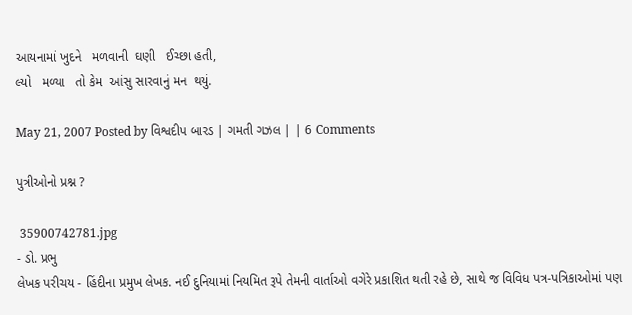આયનામાં ખુદને   મળવાની  ઘણી   ઈચ્છા હતી,
લ્યો   મળ્યા   તો કેમ  આંસુ સારવાનું મન  થયું.

May 21, 2007 Posted by વિશ્વદીપ બારડ | ગમતી ગઝલ | | 6 Comments

પુત્રીઓનો પ્રશ્ન ?

 35900742781.jpg
- ડો. પ્રભુ
લેખક પરીચય - હિંદીના પ્રમુખ લેખક. નઈ દુનિયામાં નિયમિત રૂપે તેમની વાર્તાઓ વગેરે પ્રકાશિત થતી રહે છે, સાથે જ વિવિધ પત્ર-પત્રિકાઓમાં પણ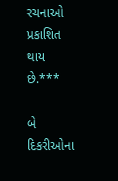રચનાઓ પ્રકાશિત થાય છે.***

બે દિકરીઓના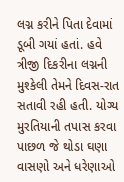લગ્ન કરીને પિતા દેવામાં ડૂબી ગયાં હતાં. હવે ત્રીજી દિકરીના લગ્નની મુશ્કેલી તેમને દિવસ-રાત સતાવી રહી હતી. યોગ્ય મુરતિયાની તપાસ કરવા પાછળ જે થોડા ઘણા વાસણો અને ધરેણાઓ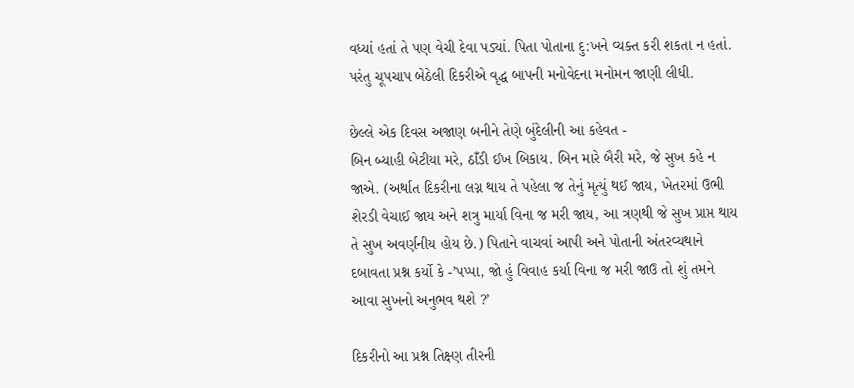વધ્યાં હતાં તે પણ વેચી દેવા પડ્યાં. પિતા પોતાના દુ:ખને વ્યક્ત કરી શકતા ન હતાં. પરંતુ ચૂપચાપ બેઠેલી દિકરીએ વૃદ્ધ બાપની મનોવેદના મનોમન જાણી લીધી.

છેલ્લે એક દિવસ અજાણ બનીને તેણે બુંદેલીની આ કહેવત -
બિન બ્યાહી બેટીયા મરે, ઠાઁડી ઈખ બિકાય. બિન મારે બૈરી મરે, જે સુખ કહે ન જાએ. (અર્થાત દિકરીના લગ્ન થાય તે પહેલા જ તેનું મૃત્યું થઈ જાય, ખેતરમાં ઉભી શેરડી વેચાઈ જાય અને શત્રુ માર્યા વિના જ મરી જાય, આ ત્રણથી જે સુખ પ્રાપ્ત થાય તે સુખ અવર્ણનીય હોય છે.) પિતાને વાચવાં આપી અને પોતાની અંતરવ્યથાને દબાવતા પ્રશ્ન કર્યો કે -’પપ્પા, જો હું વિવાહ કર્યા વિના જ મરી જાઉ તો શું તમને આવા સુખનો અનુભવ થશે ?’

દિકરીનો આ પ્રશ્ન તિક્ષ્ણ તીરની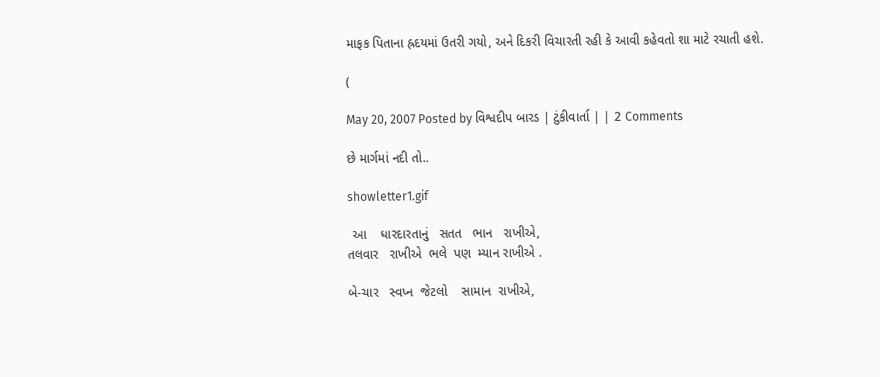માફક પિતાના હ્રદયમાં ઉતરી ગયો, અને દિકરી વિચારતી રહી કે આવી કહેવતો શા માટે રચાતી હશે.

(

May 20, 2007 Posted by વિશ્વદીપ બારડ | ટુંકીવાર્તા | | 2 Comments

છે માર્ગમાં નદી તો..

showletter1.gif

 આ    ધારદારતાનું   સતત   ભાન   રાખીએ,
તલવાર   રાખીએ  ભલે  પણ  મ્યાન રાખીએ .

બે-ચાર   સ્વપ્ન  જેટલો    સામાન  રાખીએ,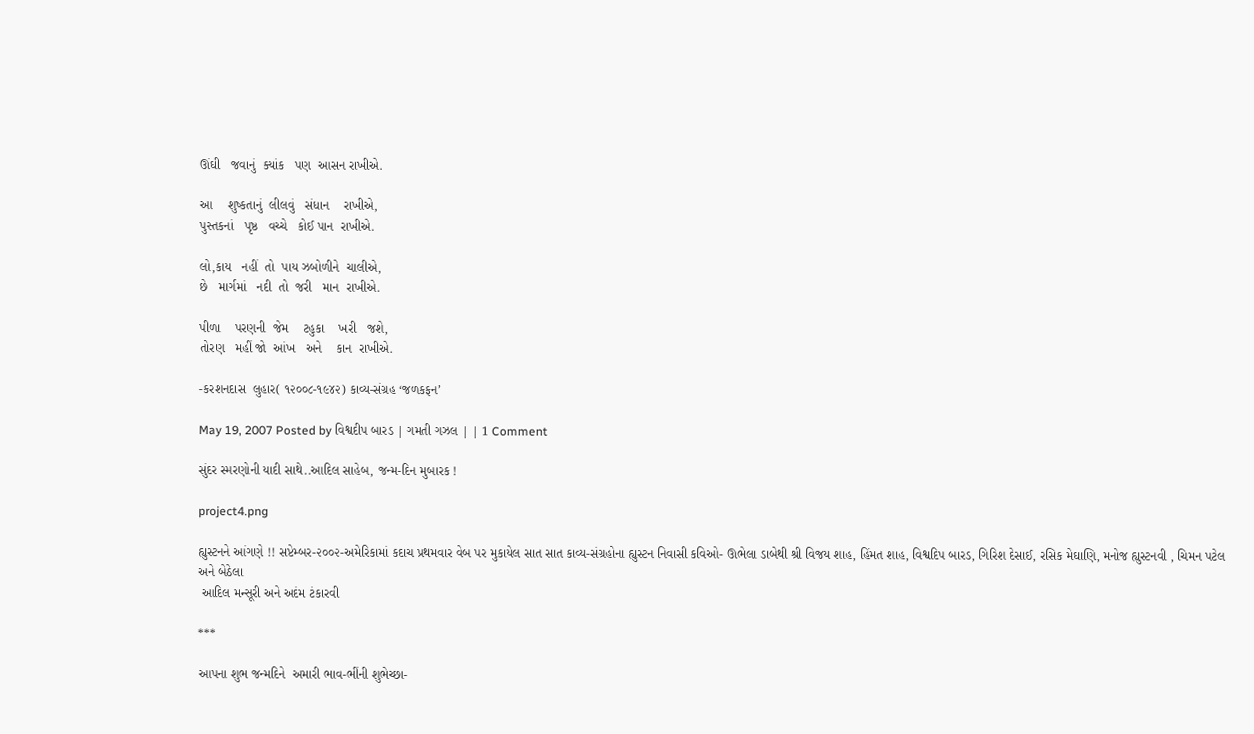ઊંઘી   જવાનું  ક્યાંક   પણ  આસન રાખીએ.

આ    શુષ્કતાનું  લીલવું   સંધાન    રાખીએ,
પુસ્તકનાં   પૃષ્ઠ   વચ્ચે   કોઈ પાન  રાખીએ.

લો,કાય   નહીં  તો  પાય ઝબોળીને  ચાલીએ,
છે   માર્ગમાં   નદી  તો  જરી   માન  રાખીએ.

પીળા    પરણની  જેમ    ટહુકા    ખરી   જશે,
તોરણ   મહીં જો  આંખ   અને    કાન  રાખીએ.

-કરશનદાસ  લુહાર( ૧૨૦૦૮-૧૯૪૨) કાવ્ય-સંગ્રહ ‘જળકફન’

May 19, 2007 Posted by વિશ્વદીપ બારડ | ગમતી ગઝલ | | 1 Comment

સુંદર સ્મરણોની યાદી સાથે..આદિલ સાહેબ, જન્મ-દિન મુબારક !

project4.png

હ્યુસ્ટનને આંગણે !! સપ્ટેમ્બર-૨૦૦૨-અમેરિકામાં કદાચ પ્રથમવાર વેબ પર મુકાયેલ સાત સાત કાવ્ય-સંગ્રહોના હ્યુસ્ટન નિવાસી કવિઓ- ઊભેલા ડાબેથી શ્રી વિજય શાહ, હિંમત શાહ, વિશ્વદિપ બારડ, ગિરિશ દેસાઈ, રસિક મેઘાણિ, મનોજ હ્યુસ્ટનવી , ચિમન પટેલ અને બેઠેલા
 આદિલ મન્સૂરી અને અદંમ ટંકારવી

***

આપના શુભ જન્મદિને  અમારી ભાવ-ભીંની શુભેચ્છા-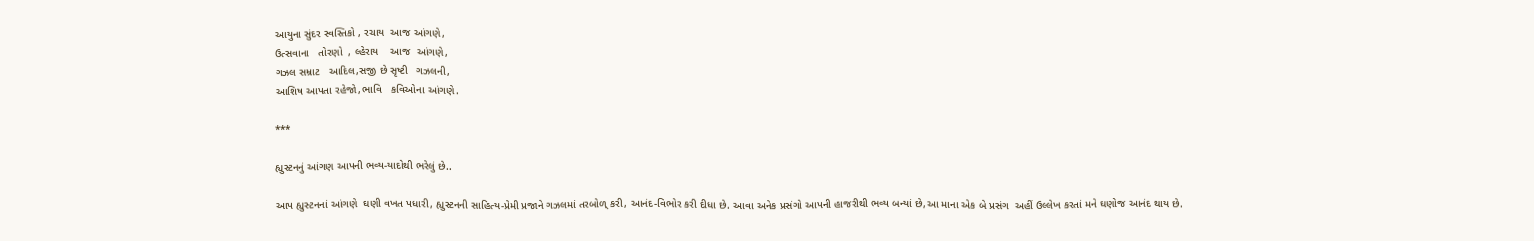આયુના સુંદર સ્વસ્તિકો , રચાય  આજ આંગણે,
ઉત્સવાના   તોરણો  , લ્હેરાય    આજ  આંગણે,
ગઝલ સમ્રાટ   આદિલ,સજી છે સૃષ્ટી   ગઝલની,
આશિષ આપતા રહેજો,ભાવિ   કવિઓના આંગણે.

***

હ્યુસ્ટનનું આંગણ આપની ભવ્ય-યાદોથી ભરેલું છે..

આપ હ્યુસ્ટનનાં આંગણે  ઘણી વખત પધારી, હ્યુસ્ટનની સાહિત્ય-પ્રેમી પ્રજાને ગઝલમાં તરબોળ્ કરી, આનંદ-વિભોર કરી દીધા છે. આવા અનેક પ્રસંગો આપની હાજરીથી ભવ્ય બન્યાં છે,આ માના એક બે પ્રસંગ  અહીં ઉલ્લેખ કરતાં મને ઘણોજ આનંદ થાય છે.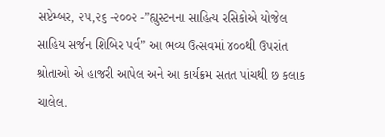સપ્ટેમ્બર, ૨૫,૨૬ -૨૦૦૨ -”હ્યુસ્ટનના સાહિત્ય રસિકોએ યોજેલ સાહિય સર્જન શિબિર પર્વ” આ ભવ્ય ઉત્સવમાં ૪૦૦થી ઉપરાંત શ્રોતાઓ એ હાજરી આપેલ અને આ કાર્યક્રમ સતત પાંચથી છ કલાક ચાલેલ.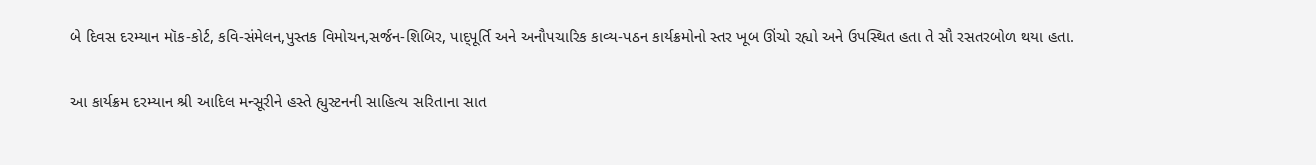બે દિવસ દરમ્યાન મૉક-કોર્ટ, કવિ-સંમેલન,પુસ્તક વિમોચન,સર્જન-શિબિર, પાદ્પૂર્તિ અને અનૌપચારિક કાવ્ય-પઠન કાર્યક્રમોનો સ્તર ખૂબ ઊંચો રહ્યો અને ઉપસ્થિત હતા તે સૌ રસતરબોળ થયા હતા.

આ કાર્યક્રમ દરમ્યાન શ્રી આદિલ મન્સૂરીને હસ્તે હ્યુસ્ટનની સાહિત્ય સરિતાના સાત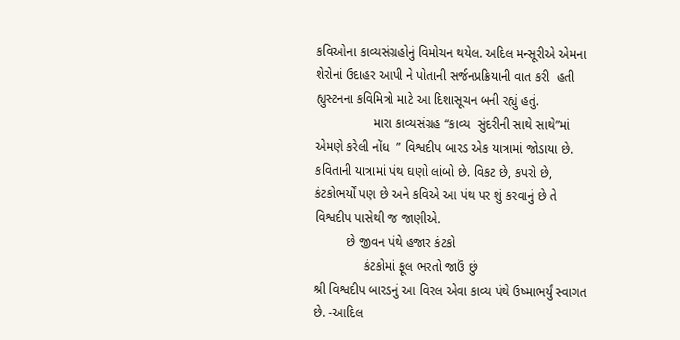કવિઓના કાવ્યસંગ્રહોનું વિમોચન થયેલ. અદિલ મન્સૂરીએ એમના શેરોનાં ઉદાહર આપી ને પોતાની સર્જનપ્રક્રિયાની વાત કરી  હતી હ્યુસ્ટનના કવિમિત્રો માટે આ દિશાસૂચન બની રહ્યું હતું.
                મારા કાવ્યસંગ્રહ “કાવ્ય  સુંદરીની સાથે સાથે”માં એમણે કરેલી નોંધ  ” વિશ્વદીપ બારડ એક યાત્રામાં જોડાયા છે. કવિતાની યાત્રામાં પંથ ઘણો લાંબો છે. વિકટ છે, કપરો છે, કંટકોભર્યોં પણ છે અને કવિએ આ પંથ પર શું કરવાનું છે તે વિશ્વદીપ પાસેથી જ જાણીએ.
         છે જીવન પંથે હજાર કંટકો
              કંટકોમાં ફૂલ ભરતો જાઉં છું
શ્રી વિશ્વદીપ બારડનું આ વિરલ એવા કાવ્ય પંથે ઉષ્માભર્યું સ્વાગત છે. -આદિલ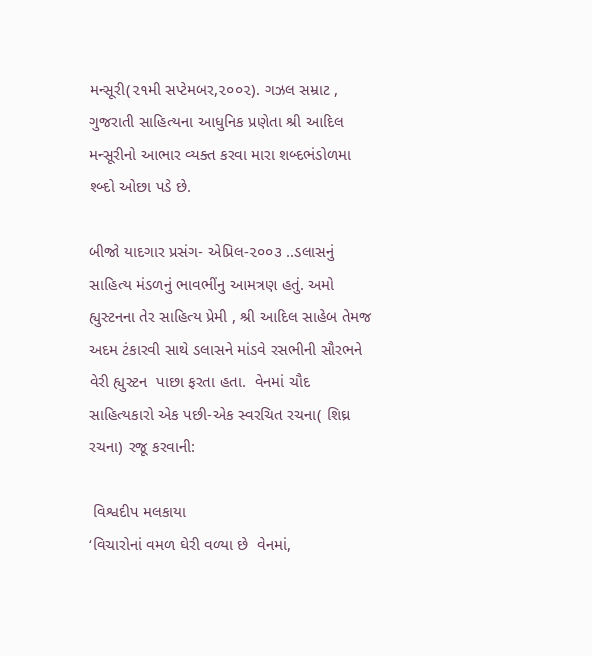મન્સૂરી(૨૧મી સપ્ટેમબર,૨૦૦૨). ગઝલ સમ્રાટ , ગુજરાતી સાહિત્યના આધુનિક પ્રણેતા શ્રી આદિલ મન્સૂરીનો આભાર વ્યક્ત કરવા મારા શબ્દભંડોળમા શ્બ્દો ઓછા પડે છે.

બીજો યાદગાર પ્રસંગ- એપ્રિલ-૨૦૦૩ ..ડલાસનું  સાહિત્ય મંડળનું ભાવભીંનુ આમત્રણ હતું. અમો હ્યુસ્ટનના તેર સાહિત્ય પ્રેમી , શ્રી આદિલ સાહેબ તેમજ અદમ ટંકારવી સાથે ડલાસને માંડવે રસભીની સૌરભને વેરી હ્યુસ્ટન  પાછા ફરતા હતા.  વેનમાં ચૌદ સાહિત્યકારો એક પછી-એક સ્વરચિત રચના( શિઘ્ર રચના) રજૂ કરવાની:

 વિશ્વદીપ મલકાયા
‘વિચારોનાં વમળ ઘેરી વળ્યા છે  વેનમાં,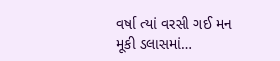વર્ષા ત્યાં વરસી ગઈ મન મૂકી ડલાસમાં…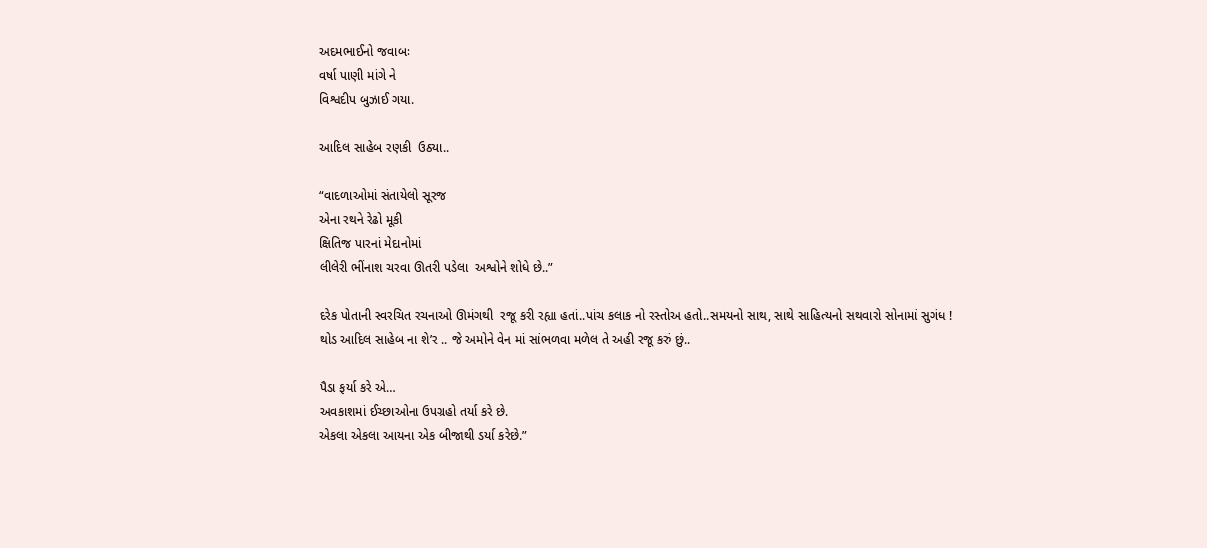અદમભાઈનો જવાબઃ
વર્ષા પાણી માંગે ને
વિશ્વદીપ બુઝાઈ ગયા.

આદિલ સાહેબ રણકી  ઉઠ્યા..

“વાદળાઓમાં સંતાયેલો સૂરજ
એના રથને રેઢો મૂકી
ક્ષિતિજ પારનાં મેદાનોમાં
લીલેરી ભીંનાશ ચરવા ઊતરી પડેલા  અશ્વોને શોધે છે..”

દરેક પોતાની સ્વરચિત રચનાઓ ઊમંગથી  રજૂ કરી રહ્યા હતાં..પાંચ કલાક નો રસ્તોઅ હતો..સમયનો સાથ, સાથે સાહિત્યનો સથવારો સોનામાં સુગંધ !
થોડ આદિલ સાહેબ ના શે’ર .. જે અમોને વેન માં સાંભળવા મળેલ તે અહી રજૂ કરું છું..

પૈડા ફર્યા કરે એ…
અવકાશમાં ઈચ્છાઓના ઉપગ્રહો તર્યા કરે છે.
એકલા એકલા આયના એક બીજાથી ડર્યા કરેછે.”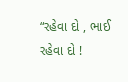“રહેવા દો , ભાઈ રહેવા દો !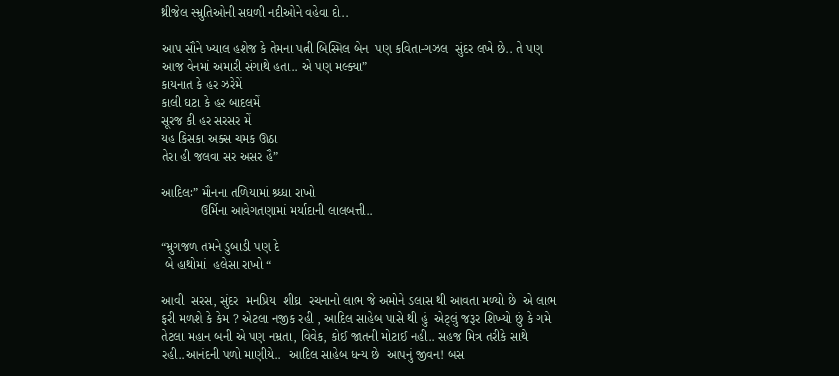થ્રીજેલ સ્મ્રુતિઓની સઘળી નદીઓને વહેવા દો..

આપ સૌને ખ્યાલ હશેજ કે તેમના પત્ની બિસ્મિલ બેન  પણ કવિતા-ગઝલ  સુંદર લખે છે.. તે પણ આજ વેનમાં અમારી સંગાથે હતા.. એ પણ મલ્ક્યા”
કાયનાત કે હર ઝરેમેં
કાલી ઘટા કે હર બાદલમેં
સૂરજ કી હર સરસર મેં
યહ કિસકા અક્સ ચમક ઊઠા
તેરા હી જલવા સર અસર હૈ”

આદિલઃ” મૌનના તળિયામાં શ્ર્ધ્ધા રાખો
           ઉર્મિના આવેગતણામાં મર્યાદાની લાલબત્તી..

“મ્રુગજળ તમને ડુબાડી પણ દે
 બે હાથોમાં  હલેસા રાખો “

આવી  સરસ, સુંદર  મનપ્રિય  શીઘ્ર  રચનાનો લાભ જે અમોને ડલાસ થી આવતા મળ્યો છે  એ લાભ ફરી મળશે કે કેમ ? એટલા નજીક રહી , આદિલ સાહેબ પાસે થી હું  એટ્લું જરૂર શિખ્યો છું કે ગમે તેટલા મહાન બની એ પણ નમ્રતા, વિવેક, કોઈ જાતની મોટાઈ નહી.. સહજ મિત્ર તરીકે સાથે રહી..આનંદની પળો માણીયે..  આદિલ સાહેબ ધન્ય છે  આપનું જીવન! બસ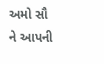અમો સૌ ને આપની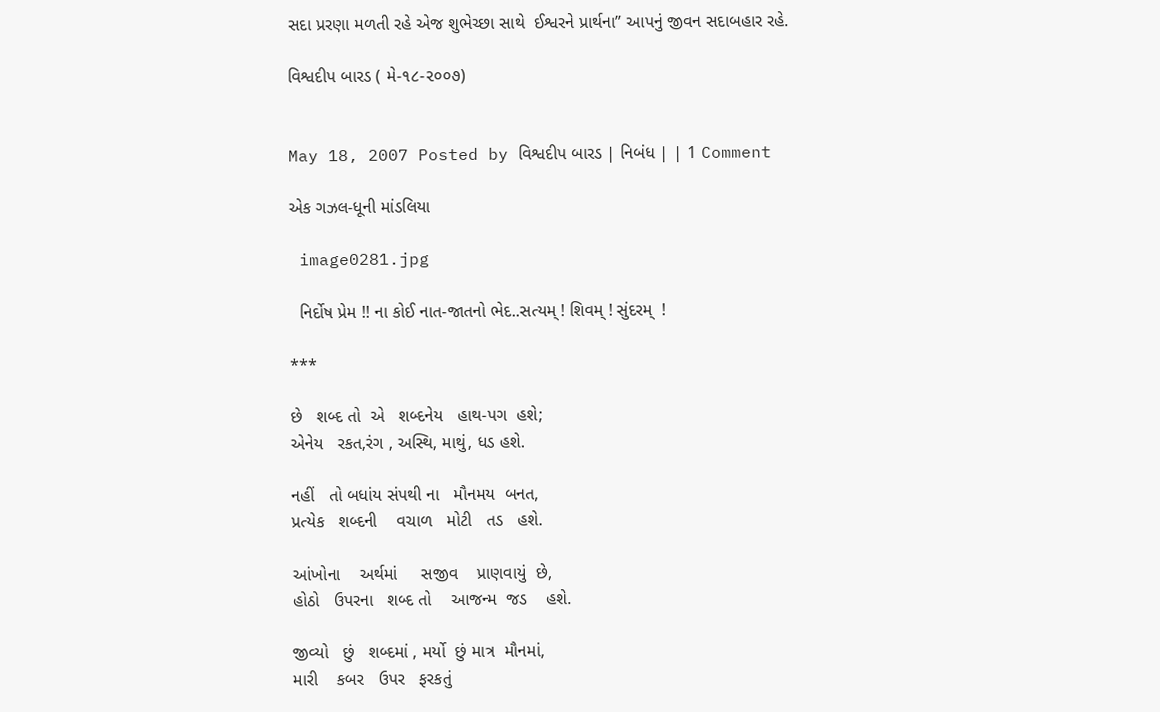સદા પ્રરણા મળતી રહે એજ શુભેચ્છા સાથે  ઈશ્વરને પ્રાર્થના” આપનું જીવન સદાબહાર રહે.

વિશ્વદીપ બારડ ( મે-૧૮-૨૦૦૭)


May 18, 2007 Posted by વિશ્વદીપ બારડ | નિબંધ | | 1 Comment

એક ગઝલ-ધૂની માંડલિયા

 image0281.jpg

  નિર્દોષ પ્રેમ !! ના કોઈ નાત-જાતનો ભેદ..સત્યમ્ ! શિવમ્ ! સુંદરમ્  !

***

છે   શબ્દ તો  એ   શબ્દનેય   હાથ-પગ  હશે;
એનેય   રકત,રંગ , અસ્થિ, માથું, ધડ હશે.

નહીં   તો બધાંય સંપથી ના   મૌનમય  બનત,
પ્રત્યેક   શબ્દની    વચાળ   મોટી   તડ   હશે.

આંખોના    અર્થમાં     સજીવ    પ્રાણવાયું  છે,
હોઠો   ઉપરના   શબ્દ તો    આજન્મ  જડ    હશે.

જીવ્યો   છું   શબ્દમાં , મર્યો  છું માત્ર  મૌનમાં,
મારી    કબર   ઉપર   ફરકતું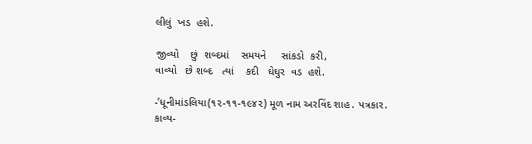લીલું  ખડ  હશે.

જીવ્યો    છું  શબ્દમાં    સમયને     સાંકડો  કરી,
વાવ્યો   છે શબ્દ   ત્યાં    કદી   ઘેઘુર  વડ  હશે.

-’ધૂનીમાંડલિયા(૧૨-૧૧-૧૯૪૨) મૂળ નામ અરવિંદ શાહ. પત્રકાર.
કાવ્ય-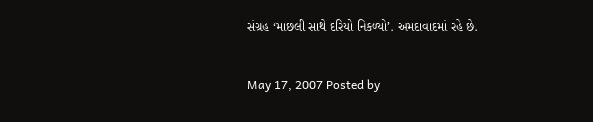સંગ્રહ ‘માછલી સાથે દરિયો નિકળ્યો’. અમદાવાદમાં રહે છે.


May 17, 2007 Posted by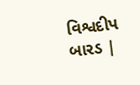વિશ્વદીપ બારડ |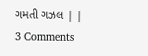ગમતી ગઝલ | | 3 Comments